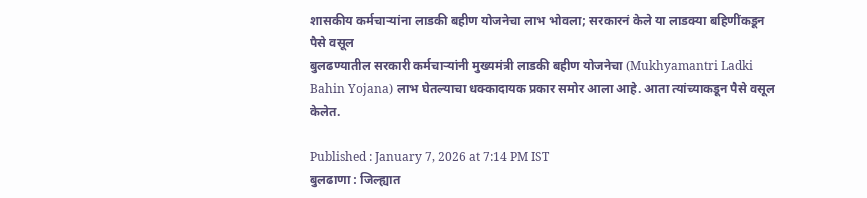शासकीय कर्मचाऱ्यांना लाडकी बहीण योजनेचा लाभ भोवला; सरकारनं केले या लाडक्या बहिणींकडून पैसे वसूल
बुलढण्यातील सरकारी कर्मचाऱ्यांनी मुख्यमंत्री लाडकी बहीण योजनेचा (Mukhyamantri Ladki Bahin Yojana) लाभ घेतल्याचा धक्कादायक प्रकार समोर आला आहे. आता त्यांच्याकडून पैसे वसूल केलेत.

Published : January 7, 2026 at 7:14 PM IST
बुलढाणा : जिल्ह्यात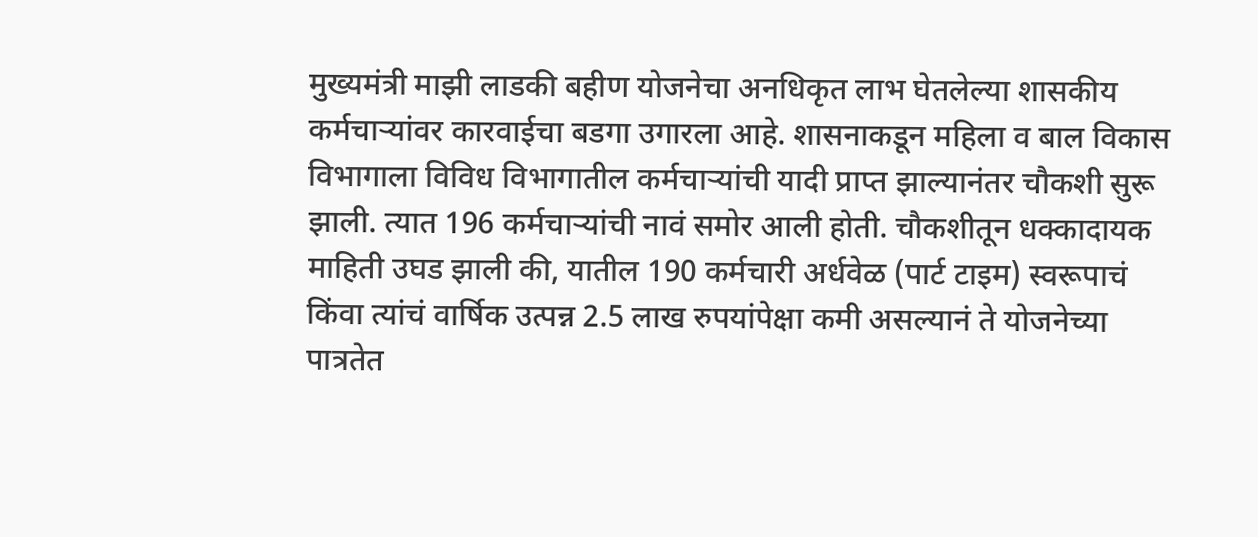मुख्यमंत्री माझी लाडकी बहीण योजनेचा अनधिकृत लाभ घेतलेल्या शासकीय कर्मचाऱ्यांवर कारवाईचा बडगा उगारला आहे. शासनाकडून महिला व बाल विकास विभागाला विविध विभागातील कर्मचाऱ्यांची यादी प्राप्त झाल्यानंतर चौकशी सुरू झाली. त्यात 196 कर्मचाऱ्यांची नावं समोर आली होती. चौकशीतून धक्कादायक माहिती उघड झाली की, यातील 190 कर्मचारी अर्धवेळ (पार्ट टाइम) स्वरूपाचं किंवा त्यांचं वार्षिक उत्पन्न 2.5 लाख रुपयांपेक्षा कमी असल्यानं ते योजनेच्या पात्रतेत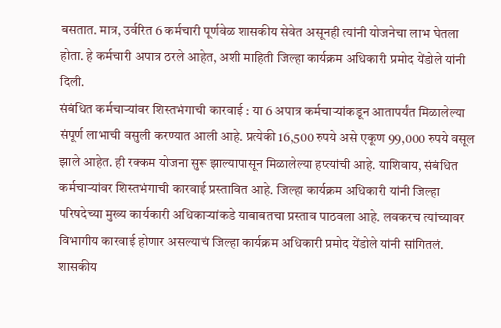बसतात. मात्र, उर्वरित 6 कर्मचारी पूर्णवेळ शासकीय सेवेत असूनही त्यांनी योजनेचा लाभ घेतला होता. हे कर्मचारी अपात्र ठरले आहेत, अशी माहिती जिल्हा कार्यक्रम अधिकारी प्रमोद येंडोले यांनी दिली.
संबंधित कर्मचाऱ्यांवर शिस्तभंगाची कारवाई : या 6 अपात्र कर्मचाऱ्यांकडून आतापर्यंत मिळालेल्या संपूर्ण लाभाची वसुली करण्यात आली आहे. प्रत्येकी 16,500 रुपये असे एकूण 99,000 रुपये वसूल झाले आहेत. ही रक्कम योजना सुरू झाल्यापासून मिळालेल्या हप्त्यांची आहे. याशिवाय, संबंधित कर्मचाऱ्यांवर शिस्तभंगाची कारवाई प्रस्तावित आहे. जिल्हा कार्यक्रम अधिकारी यांनी जिल्हा परिषदेच्या मुख्य कार्यकारी अधिकाऱ्यांकडे याबाबतचा प्रस्ताव पाठवला आहे. लवकरच त्यांच्यावर विभागीय कारवाई होणार असल्याचं जिल्हा कार्यक्रम अधिकारी प्रमोद येंडोले यांनी सांगितलं.
शासकीय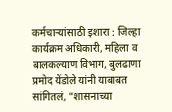कर्मचाऱ्यांसाठी इशारा : जिल्हा कार्यक्रम अधिकारी, महिला व बालकल्याण विभाग, बुलढाणा प्रमोद येंडोले यांनी याबाबत सांगितलं, "शासनाच्या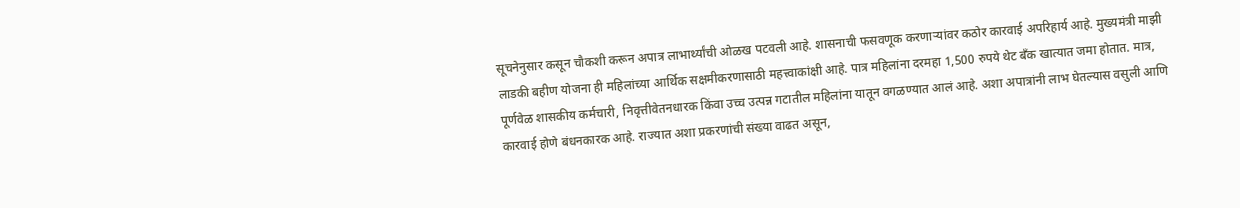सूचनेनुसार कसून चौकशी करून अपात्र लाभार्थ्यांची ओळख पटवली आहे. शासनाची फसवणूक करणाऱ्यांवर कठोर कारवाई अपरिहार्य आहे. मुख्यमंत्री माझी लाडकी बहीण योजना ही महिलांच्या आर्थिक सक्षमीकरणासाठी महत्त्वाकांक्षी आहे. पात्र महिलांना दरमहा 1,500 रुपये थेट बँक खात्यात जमा होतात. मात्र, पूर्णवेळ शासकीय कर्मचारी, निवृत्तीवेतनधारक किंवा उच्च उत्पन्न गटातील महिलांना यातून वगळण्यात आलं आहे. अशा अपात्रांनी लाभ घेतल्यास वसुली आणि कारवाई होणे बंधनकारक आहे. राज्यात अशा प्रकरणांची संख्या वाढत असून,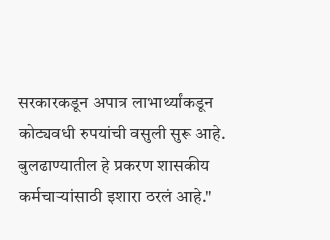सरकारकडून अपात्र लाभार्थ्यांकडून कोट्यवधी रुपयांची वसुली सुरू आहे. बुलढाण्यातील हे प्रकरण शासकीय कर्मचाऱ्यांसाठी इशारा ठरलं आहे."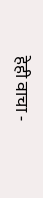हेही वाचा -